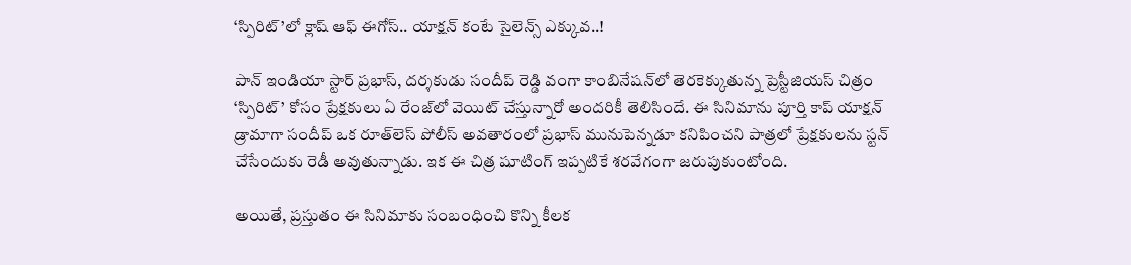‘స్పిరిట్’లో క్లాష్ ఆఫ్ ఈగోస్.. యాక్షన్ కంటే సైలెన్స్ ఎక్కువ..!

పాన్ ఇండియా స్టార్ ప్రభాస్, దర్శకుడు సందీప్ రెడ్డి వంగా కాంబినేషన్‌లో తెరకెక్కుతున్న ప్రెస్టీజియస్ చిత్రం ‘స్పిరిట్’ కోసం ప్రేక్షకులు ఏ రేంజ్‌లో వెయిట్ చేస్తున్నారో అందరికీ తెలిసిందే. ఈ సినిమాను పూర్తి కాప్ యాక్షన్ డ్రామాగా సందీప్ ఒక రూత్‌లెస్ పోలీస్ అవతారంలో ప్రభాస్ మునుపెన్నడూ కనిపించని పాత్రలో ప్రేక్షకులను స్టన్ చేసేందుకు రెడీ అవుతున్నాడు. ఇక ఈ చిత్ర షూటింగ్ ఇప్పటికే శరవేగంగా జరుపుకుంటోంది.

అయితే, ప్రస్తుతం ఈ సినిమాకు సంబంధించి కొన్ని కీలక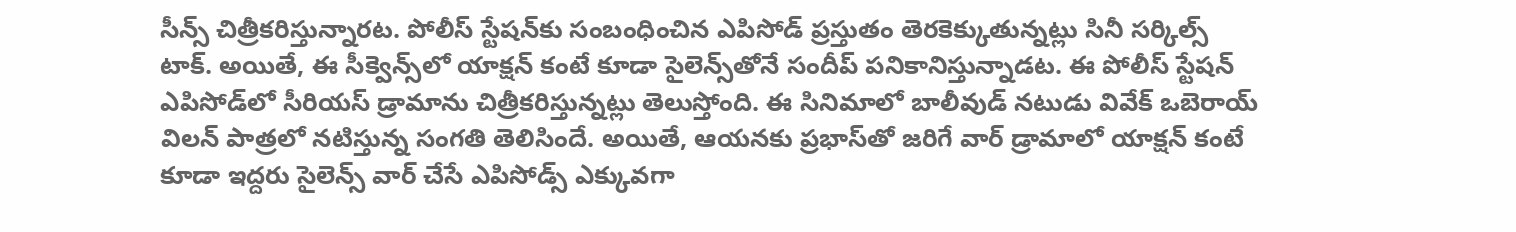సీన్స్ చిత్రీకరిస్తున్నారట. పోలీస్ స్టేషన్‌కు సంబంధించిన ఎపిసోడ్ ప్రస్తుతం తెరకెక్కుతున్నట్లు సినీ సర్కిల్స్ టాక్. అయితే, ఈ సీక్వెన్స్‌లో యాక్షన్ కంటే కూడా సైలెన్స్‌తోనే సందీప్ పనికానిస్తున్నాడట. ఈ పోలీస్ స్టేషన్ ఎపిసోడ్‌లో సీరియస్ డ్రామాను చిత్రీకరిస్తున్నట్లు తెలుస్తోంది. ఈ సినిమాలో బాలీవుడ్ నటుడు వివేక్ ఒబెరాయ్ విలన్ పాత్రలో నటిస్తున్న సంగతి తెలిసిందే. అయితే, ఆయనకు ప్రభాస్‌తో జరిగే వార్ డ్రామాలో యాక్షన్ కంటే కూడా ఇద్దరు సైలెన్స్ వార్ చేసే ఎపిసోడ్స్ ఎక్కువగా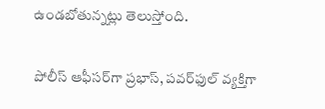ఉండబోతున్నట్లు తెలుస్తోంది.

పోలీస్ ఆఫీసర్‌గా ప్రభాస్, పవర్‌ఫుల్ వ్యక్తిగా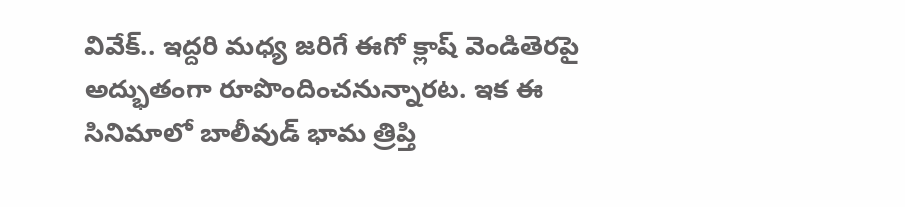వివేక్.. ఇద్దరి మధ్య జరిగే ఈగో క్లాష్ వెండితెరపై అద్భుతంగా రూపొందించనున్నారట. ఇక ఈ సినిమాలో బాలీవుడ్ భామ త్రిప్తి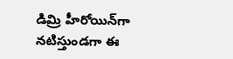డిమ్రి హీరోయిన్‌గా నటిస్తుండగా ఈ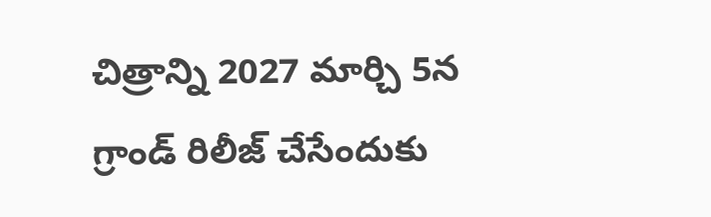చిత్రాన్ని 2027 మార్చి 5న గ్రాండ్ రిలీజ్ చేసేందుకు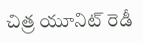చిత్ర యూనిట్ రెడీ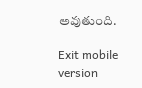అవుతుంది.

Exit mobile version